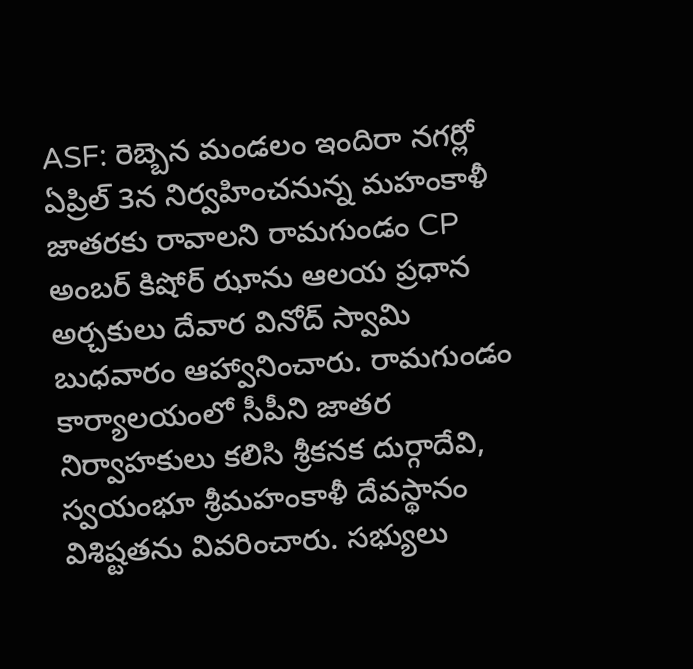ASF: రెబ్బెన మండలం ఇందిరా నగర్లో ఏప్రిల్ 3న నిర్వహించనున్న మహంకాళీ జాతరకు రావాలని రామగుండం CP అంబర్ కిషోర్ ఝాను ఆలయ ప్రధాన అర్చకులు దేవార వినోద్ స్వామి బుధవారం ఆహ్వానించారు. రామగుండం కార్యాలయంలో సీపీని జాతర నిర్వాహకులు కలిసి శ్రీకనక దుర్గాదేవి, స్వయంభూ శ్రీమహంకాళీ దేవస్థానం విశిష్టతను వివరించారు. సభ్యులు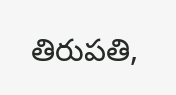తిరుపతి,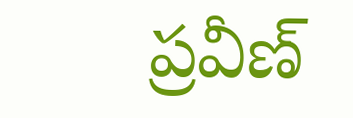ప్రవీణ్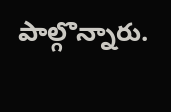పాల్గొన్నారు.